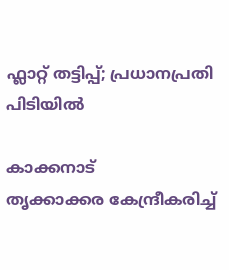ഫ്ലാറ്റ് തട്ടിപ്പ്; പ്രധാനപ്രതി പിടിയിൽ

കാക്കനാട്
തൃക്കാക്കര കേന്ദ്രീകരിച്ച്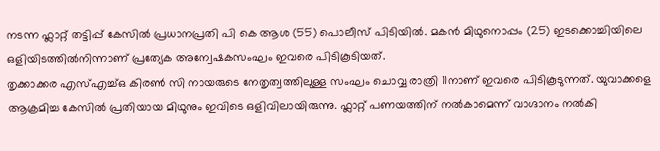നടന്ന ഫ്ലാറ്റ് തട്ടിപ്പ് കേസിൽ പ്രധാനപ്രതി പി കെ ആശ (55) പൊലീസ് പിടിയിൽ. മകൻ മിഥുനൊപ്പം (25) ഇടക്കൊച്ചിയിലെ ഒളിയിടത്തിൽനിന്നാണ് പ്രത്യേക അന്വേഷകസംഘം ഇവരെ പിടികൂടിയത്.
തൃക്കാക്കര എസ്എച്ച്ഒ കിരൺ സി നായരുടെ നേതൃത്വത്തിലുള്ള സംഘം ചൊവ്വ രാത്രി 11നാണ് ഇവരെ പിടികൂടുന്നത്. യുവാക്കളെ ആക്രമിച്ച കേസിൽ പ്രതിയായ മിഥുനും ഇവിടെ ഒളിവിലായിരുന്നു. ഫ്ലാറ്റ് പണയത്തിന് നൽകാമെന്ന് വാഗ്ദാനം നൽകി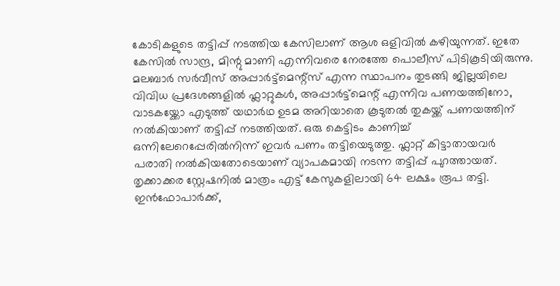കോടികളുടെ തട്ടിപ്പ് നടത്തിയ കേസിലാണ് ആശ ഒളിവിൽ കഴിയുന്നത്. ഇതേ കേസിൽ സാന്ദ്ര, മിന്റു മാണി എന്നിവരെ നേരത്തേ പൊലീസ് പിടികൂടിയിരുന്നു. മലബാർ സർവീസ് അപ്പാർട്ട്മെന്റ്സ് എന്ന സ്ഥാപനം തുടങ്ങി ജില്ലയിലെ വിവിധ പ്രദേശങ്ങളിൽ ഫ്ലാറ്റുകൾ, അപ്പാർട്ട്മെന്റ് എന്നിവ പണയത്തിനോ, വാടകയ്ക്കോ എടുത്ത് യഥാർഥ ഉടമ അറിയാതെ കൂടുതൽ തുകയ്ക്ക് പണയത്തിന് നൽകിയാണ് തട്ടിപ്പ് നടത്തിയത്. ഒരു കെട്ടിടം കാണിച്ച് ഒന്നിലേറെപ്പേരിൽനിന്ന് ഇവർ പണം തട്ടിയെടുത്തു. ഫ്ലാറ്റ് കിട്ടാതായവർ പരാതി നൽകിയതോടെയാണ് വ്യാപകമായി നടന്ന തട്ടിപ്പ് പുറത്തായത്.
തൃക്കാക്കര സ്റ്റേഷനിൽ മാത്രം എട്ട് കേസുകളിലായി 64 ലക്ഷം രൂപ തട്ടി. ഇൻഫോപാർക്ക്,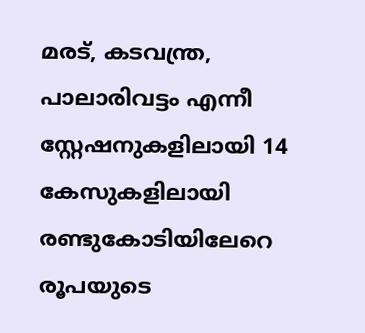മരട്, കടവന്ത്ര, പാലാരിവട്ടം എന്നീ സ്റ്റേഷനുകളിലായി 14 കേസുകളിലായി രണ്ടുകോടിയിലേറെ രൂപയുടെ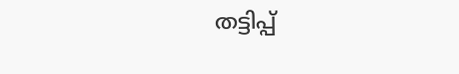തട്ടിപ്പ്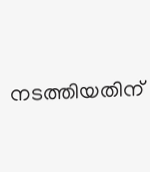നടത്തിയതിന്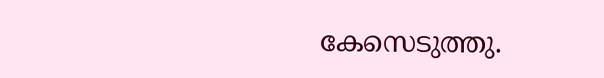കേസെടുത്തു.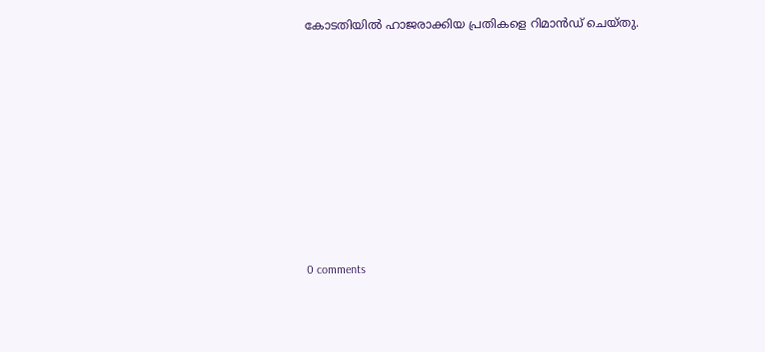കോടതിയിൽ ഹാജരാക്കിയ പ്രതികളെ റിമാൻഡ് ചെയ്തു.










0 comments